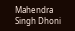Mahendra Singh Dhoni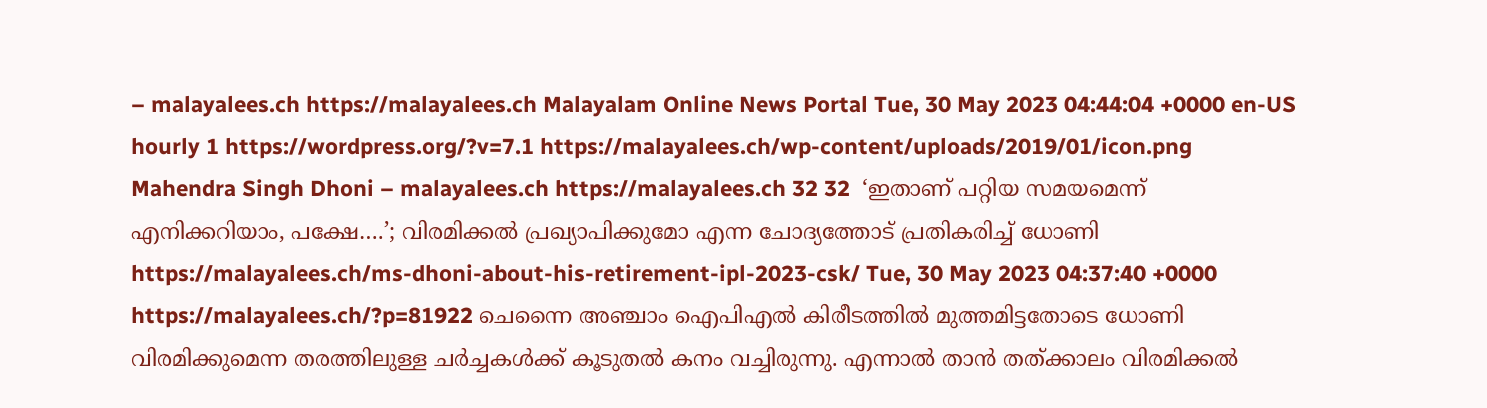– malayalees.ch https://malayalees.ch Malayalam Online News Portal Tue, 30 May 2023 04:44:04 +0000 en-US hourly 1 https://wordpress.org/?v=7.1 https://malayalees.ch/wp-content/uploads/2019/01/icon.png Mahendra Singh Dhoni – malayalees.ch https://malayalees.ch 32 32  ‘ഇതാണ് പറ്റിയ സമയമെന്ന് എനിക്കറിയാം, പക്ഷേ….’; വിരമിക്കല്‍ പ്രഖ്യാപിക്കുമോ എന്ന ചോദ്യത്തോട് പ്രതികരിച്ച് ധോണി  https://malayalees.ch/ms-dhoni-about-his-retirement-ipl-2023-csk/ Tue, 30 May 2023 04:37:40 +0000 https://malayalees.ch/?p=81922 ചെന്നൈ അഞ്ചാം ഐപിഎല്‍ കിരീടത്തില്‍ മുത്തമിട്ടതോടെ ധോണി വിരമിക്കുമെന്ന തരത്തിലുള്ള ചര്‍ച്ചകള്‍ക്ക് കൂടുതല്‍ കനം വച്ചിരുന്നു. എന്നാല്‍ താന്‍ തത്ക്കാലം വിരമിക്കല്‍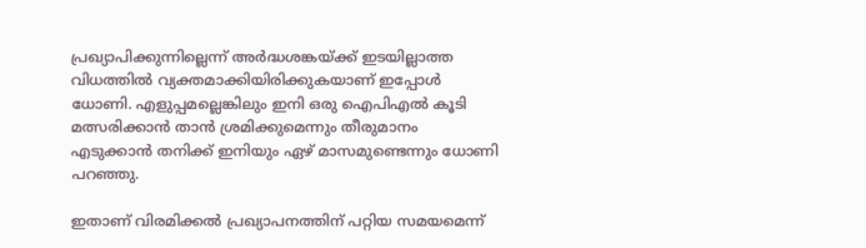പ്രഖ്യാപിക്കുന്നില്ലെന്ന് അര്‍ദ്ധശങ്കയ്ക്ക് ഇടയില്ലാത്ത വിധത്തില്‍ വ്യക്തമാക്കിയിരിക്കുകയാണ് ഇപ്പോള്‍ ധോണി. എളുപ്പമല്ലെങ്കിലും ഇനി ഒരു ഐപിഎല്‍ കൂടി മത്സരിക്കാന്‍ താന്‍ ശ്രമിക്കുമെന്നും തീരുമാനം എടുക്കാന്‍ തനിക്ക് ഇനിയും ഏഴ് മാസമുണ്ടെന്നും ധോണി പറഞ്ഞു.

ഇതാണ് വിരമിക്കല്‍ പ്രഖ്യാപനത്തിന് പറ്റിയ സമയമെന്ന്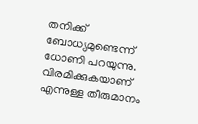തനിക്ക് ബോധ്യമുണ്ടെന്ന് ധോണി പറയുന്നു. വിരമിക്കുകയാണ് എന്നുള്ള തീരുമാനം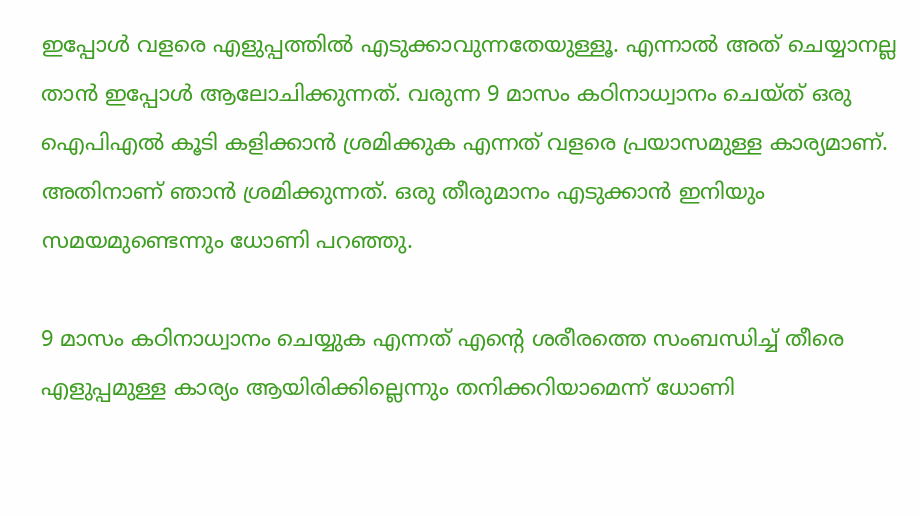ഇപ്പോള്‍ വളരെ എളുപ്പത്തില്‍ എടുക്കാവുന്നതേയുള്ളൂ. എന്നാല്‍ അത് ചെയ്യാനല്ല താന്‍ ഇപ്പോള്‍ ആലോചിക്കുന്നത്. വരുന്ന 9 മാസം കഠിനാധ്വാനം ചെയ്ത് ഒരു ഐപിഎല്‍ കൂടി കളിക്കാന്‍ ശ്രമിക്കുക എന്നത് വളരെ പ്രയാസമുള്ള കാര്യമാണ്. അതിനാണ് ഞാന്‍ ശ്രമിക്കുന്നത്. ഒരു തീരുമാനം എടുക്കാന്‍ ഇനിയും സമയമുണ്ടെന്നും ധോണി പറഞ്ഞു.

9 മാസം കഠിനാധ്വാനം ചെയ്യുക എന്നത് എന്റെ ശരീരത്തെ സംബന്ധിച്ച് തീരെ എളുപ്പമുള്ള കാര്യം ആയിരിക്കില്ലെന്നും തനിക്കറിയാമെന്ന് ധോണി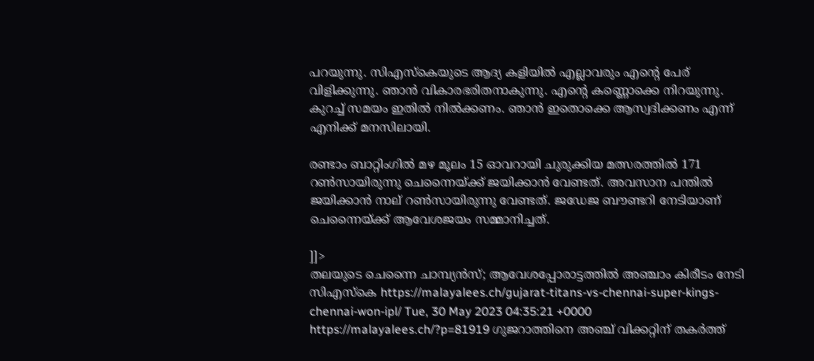പറയുന്നു. സിഎസ്‌കെയുടെ ആദ്യ കളിയില്‍ എല്ലാവരും എന്റെ പേര് വിളിക്കുന്നു. ഞാന്‍ വികാരഭരിതനാകുന്നു. എന്റെ കണ്ണൊക്കെ നിറയുന്നു. കുറച്ച് സമയം ഇതില്‍ നില്‍ക്കണം. ഞാന്‍ ഇതൊക്കെ ആസ്വദിക്കണം എന്ന് എനിക്ക് മനസിലായി.

രണ്ടാം ബാറ്റിംഗില്‍ മഴ മൂലം 15 ഓവറായി ചുരുക്കിയ മത്സരത്തില്‍ 171 റണ്‍സായിരുന്നു ചെന്നൈയ്ക്ക് ജയിക്കാന്‍ വേണ്ടത്. അവസാന പന്തില്‍ ജയിക്കാന്‍ നാല് റണ്‍സായിരുന്നു വേണ്ടത്. ജഡേജ ബൗണ്ടറി നേടിയാണ് ചെന്നൈയ്ക്ക് ആവേശജയം സമ്മാനിച്ചത്.

]]>
തലയുടെ ചെന്നൈ ചാമ്പ്യൻസ്; ആവേശപ്പോരാട്ടത്തിൽ അഞ്ചാം കിരീടം നേടി സിഎസ്കെ https://malayalees.ch/gujarat-titans-vs-chennai-super-kings-chennai-won-ipl/ Tue, 30 May 2023 04:35:21 +0000 https://malayalees.ch/?p=81919 ഗുജറാത്തിനെ അഞ്ച് വിക്കറ്റിന് തകർത്ത്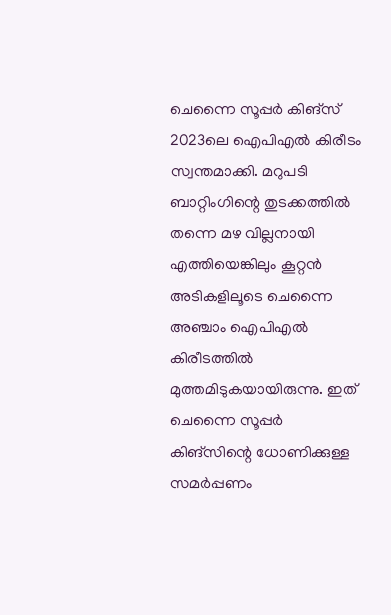ചെന്നൈ സൂപ്പർ കിങ്സ് 2023ലെ ഐപിഎൽ കിരീടം സ്വന്തമാക്കി. മറുപടി ബാറ്റിംഗിന്റെ തുടക്കത്തിൽ തന്നെ മഴ വില്ലനായി എത്തിയെങ്കിലും കൂറ്റൻ അടികളിലൂടെ ചെന്നൈ അഞ്ചാം ഐപിഎൽ കിരീടത്തിൽ മുത്തമിടുകയായിരുന്നു. ഇത് ചെന്നൈ സൂപ്പർ കിങ്സിന്റെ ധോണിക്കുള്ള സമർപ്പണം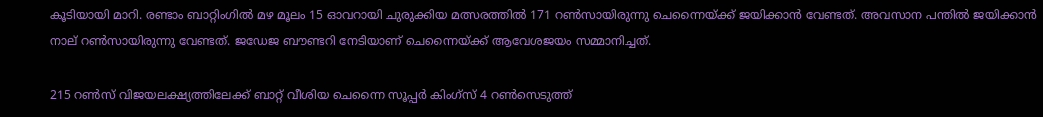കൂടിയായി മാറി. രണ്ടാം ബാറ്റിംഗിൽ മഴ മൂലം 15 ഓവറായി ചുരുക്കിയ മത്സരത്തിൽ 171 റൺസായിരുന്നു ചെന്നൈയ്ക്ക് ജയിക്കാൻ വേണ്ടത്. അവസാന പന്തിൽ ജയിക്കാൻ നാല് റൺസായിരുന്നു വേണ്ടത്. ജഡേജ ബൗണ്ടറി നേടിയാണ് ചെന്നൈയ്ക്ക് ആവേശജയം സമ്മാനിച്ചത്.

215 റൺസ് വിജയലക്ഷ്യത്തിലേക്ക് ബാറ്റ് വീശിയ ചെന്നൈ സൂപ്പർ കിംഗ്‌സ് 4 റൺസെടുത്ത്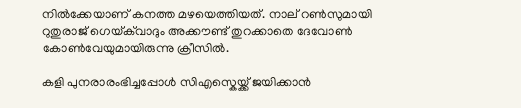നിൽക്കേയാണ് കനത്ത മഴയെത്തിയത്. നാല് റൺസുമായി റുതുരാജ് ഗെയ്‌ക്‌‌വാദും അക്കൗണ്ട് തുറക്കാതെ ദേവോൺ കോൺവേയുമായിരുന്നു ക്രീസിൽ.

കളി പുനരാരംഭിച്ചപ്പോൾ സിഎസ്കെയ്ക്ക് ജയിക്കാൻ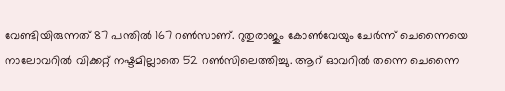വേണ്ടിയിരുന്നത് 87 പന്തിൽ 167 റൺസാണ്. റുതുരാജും കോൺവേയും ചേർന്ന് ചെന്നൈയെ നാലോവറിൽ വിക്കറ്റ് നഷ്ടമില്ലാതെ 52 റൺസിലെത്തിച്ചു. ആറ് ഓവറിൽ തന്നെ ചെന്നൈ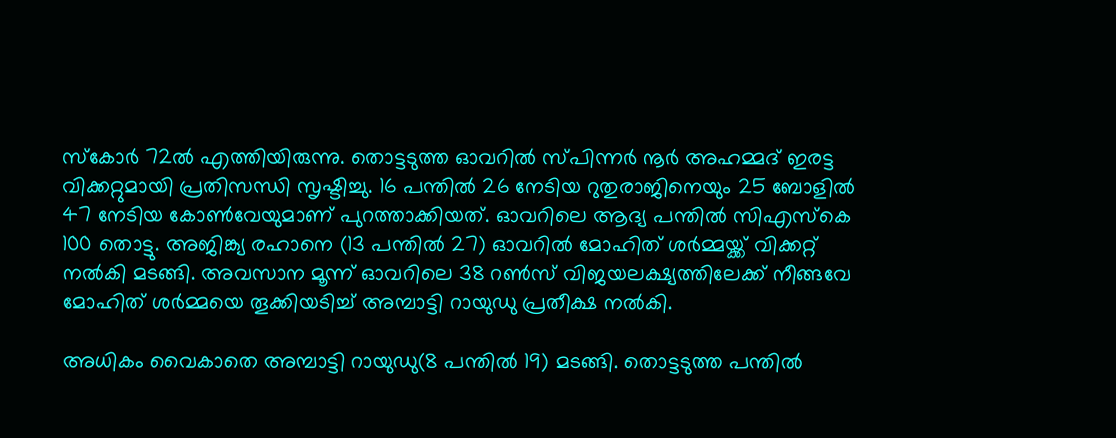സ്കോർ 72ൽ എത്തിയിരുന്നു. തൊട്ടടുത്ത ഓവറിൽ സ്പിന്നർ നൂർ അഹമ്മദ് ഇരട്ട വിക്കറ്റുമായി പ്രതിസന്ധി സൃഷ്ടിച്ചു. 16 പന്തിൽ 26 നേടിയ റുതുരാജിനെയും 25 ബോളിൽ 47 നേടിയ കോൺവേയുമാണ് പുറത്താക്കിയത്. ഓവറിലെ ആദ്യ പന്തിൽ സിഎസ്കെ 100 തൊട്ടു. അജിങ്ക്യ രഹാനെ (13 പന്തിൽ 27) ഓവറിൽ മോഹിത് ശർമ്മയ്ക്ക് വിക്കറ്റ് നൽകി മടങ്ങി. അവസാന മൂന്ന് ഓവറിലെ 38 റൺസ് വിജയലക്ഷ്യത്തിലേക്ക് നീങ്ങവേ മോഹിത് ശർമ്മയെ തൂക്കിയടിച്ച് അമ്പാട്ടി റായുഡു പ്രതീക്ഷ നൽകി.

അധികം വൈകാതെ അമ്പാട്ടി റായുഡു(8 പന്തിൽ 19) മടങ്ങി. തൊട്ടടുത്ത പന്തിൽ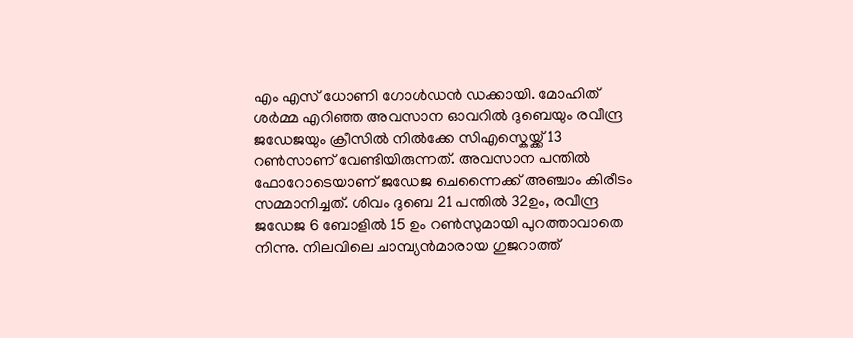എം എസ് ധോണി ഗോൾഡൻ ഡക്കായി. മോഹിത് ശർമ്മ എറിഞ്ഞ അവസാന ഓവറിൽ ദുബെയും രവീന്ദ്ര ജഡേജയും ക്രീസിൽ നിൽക്കേ സിഎസ്കെയ്ക്ക് 13 റൺസാണ് വേണ്ടിയിരുന്നത്. അവസാന പന്തിൽ ഫോറോടെയാണ് ജഡേജ ചെന്നൈക്ക് അഞ്ചാം കിരീടം സമ്മാനിച്ചത്. ശിവം ദുബെ 21 പന്തിൽ 32ഉം, രവീന്ദ്ര ജഡേജ 6 ബോളിൽ 15 ഉം റൺസുമായി പുറത്താവാതെ നിന്നു. നിലവിലെ ചാമ്പ്യൻമാരായ ഗുജറാത്ത്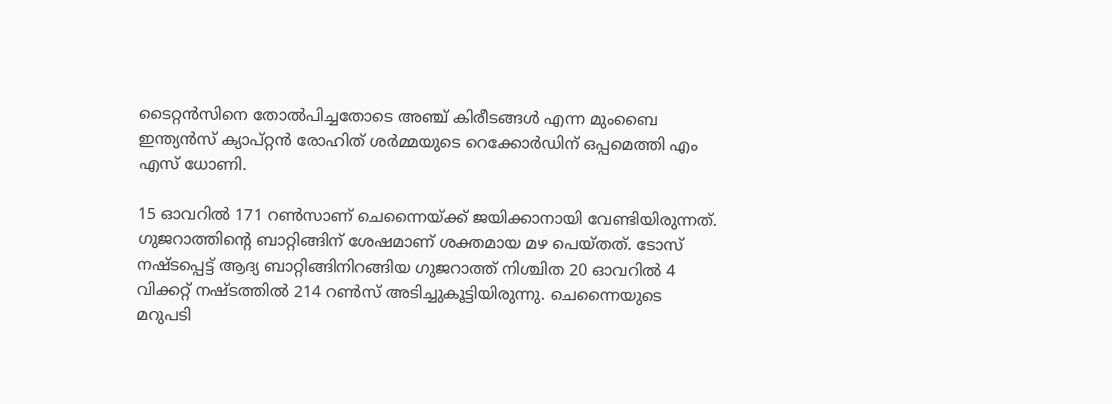ടൈറ്റൻസിനെ തോൽപിച്ചതോടെ അഞ്ച് കിരീടങ്ങൾ എന്ന മുംബൈ ഇന്ത്യൻസ് ക്യാപ്റ്റൻ രോഹിത് ശർമ്മയുടെ റെക്കോർഡിന് ഒപ്പമെത്തി എം എസ് ധോണി.

15 ഓവറിൽ 171 റൺസാണ് ചെന്നൈയ്ക്ക് ജയിക്കാനായി വേണ്ടിയിരുന്നത്. ഗുജറാത്തിന്റെ ബാറ്റിങ്ങിന് ശേഷമാണ് ശക്തമായ മഴ പെയ്തത്. ടോസ് നഷ്ടപ്പെട്ട് ആദ്യ ബാറ്റിങ്ങിനിറങ്ങിയ ഗുജറാത്ത് നിശ്ചിത 20 ഓവറിൽ 4 വിക്കറ്റ് നഷ്ടത്തിൽ 214 റൺസ് അടിച്ചുകൂട്ടിയിരുന്നു. ചെന്നൈയുടെ മറുപടി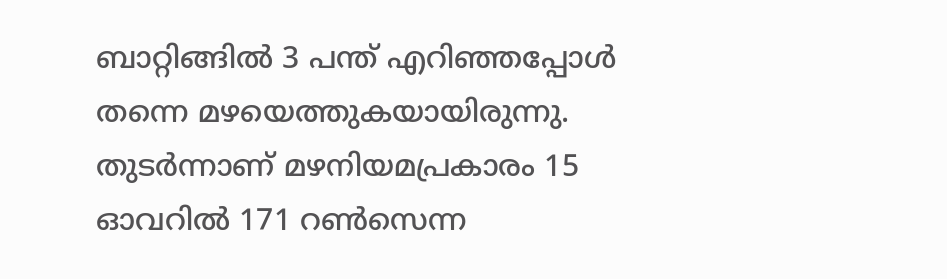ബാറ്റിങ്ങിൽ 3 പന്ത് എറിഞ്ഞപ്പോൾ തന്നെ മഴയെത്തുകയായിരുന്നു. തുടർന്നാണ് മഴനിയമപ്രകാരം 15 ഓവറിൽ 171 റൺസെന്ന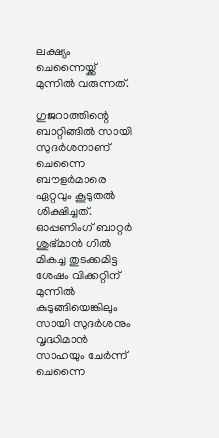ലക്ഷ്യം ചെന്നൈയ്ക്ക് മുന്നിൽ വരുന്നത്.

ഗുജറാത്തിന്റെ ബാറ്റിങ്ങിൽ സായി സുദർശനാണ് ചെന്നൈ ബൗളർമാരെ ഏറ്റവും കൂടുതൽ ശിക്ഷിച്ചത്. ഓപ്പണിംഗ് ബാറ്റർ ശുഭ്മാൻ ഗിൽ മികച്ച തുടക്കമിട്ട ശേഷം വിക്കറ്റിന് മുന്നിൽ കുടുങ്ങിയെങ്കിലും സായി സുദർശനും വൃദ്ധിമാൻ സാഹയും ചേർന്ന് ചെന്നൈ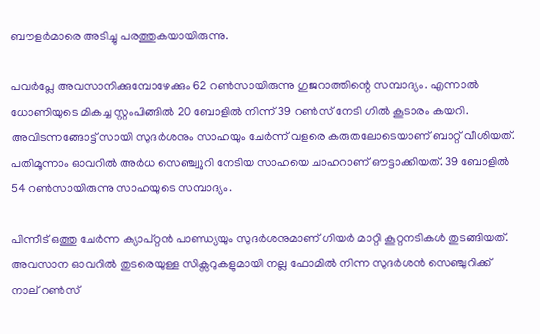ബൗളർമാരെ അടിച്ചു പരത്തുകയായിരുന്നു.

പവർപ്ലേ അവസാനിക്കുമ്പോഴേക്കും 62 റൺസായിരുന്നു ഗുജറാത്തിന്റെ സമ്പാദ്യം. എന്നാൽ ധോണിയുടെ മികച്ച സ്റ്റംപിങ്ങിൽ 20 ബോളിൽ നിന്ന് 39 റൺസ് നേടി ഗിൽ കൂടാരം കയറി. അവിടന്നങ്ങോട്ട് സായി സുദർശനും സാഹയും ചേർന്ന് വളരെ കരുതലോടെയാണ് ബാറ്റ് വീശിയത്. പതിമൂന്നാം ഓവറിൽ അർധ സെഞ്ച്വുറി നേടിയ സാഹയെ ചാഹറാണ് ഔട്ടാക്കിയത്. 39 ബോളിൽ 54 റൺസായിരുന്നു സാഹയുടെ സമ്പാദ്യം.

പിന്നീട് ഒത്തു ചേർന്ന ക്യാപ്റ്റൻ പാണ്ഡ്യയും സുദർശനുമാണ് ഗിയർ മാറ്റി കൂറ്റനടികൾ തുടങ്ങിയത്. അവസാന ഓവറിൽ തുടരെയുള്ള സിക്സറുകളുമായി നല്ല ഫോമിൽ നിന്ന സുദർശൻ സെഞ്ചുറിക്ക് നാല് റൺസ്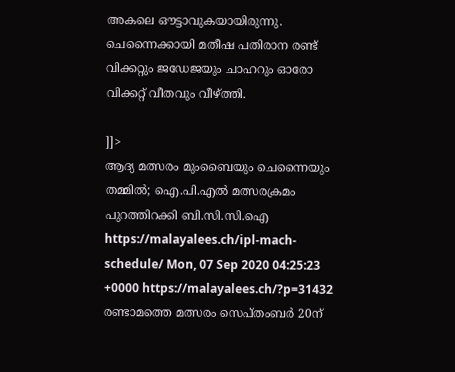അകലെ ഔട്ടാവുകയായിരുന്നു. ചെന്നൈക്കായി മതീഷ പതിരാന രണ്ട് വിക്കറ്റും ജഡേജയും ചാഹറും ഓരോ വിക്കറ്റ് വീതവും വീഴ്ത്തി.

]]>
ആദ്യ മത്സരം മുംബൈയും ചെന്നൈയും തമ്മില്‍; ഐ.പി.എല്‍ മത്സരക്രമം പുറത്തിറക്കി ബി.സി.സി.ഐ https://malayalees.ch/ipl-mach-schedule/ Mon, 07 Sep 2020 04:25:23 +0000 https://malayalees.ch/?p=31432 രണ്ടാമത്തെ മത്സരം സെപ്തംബര്‍ 20ന്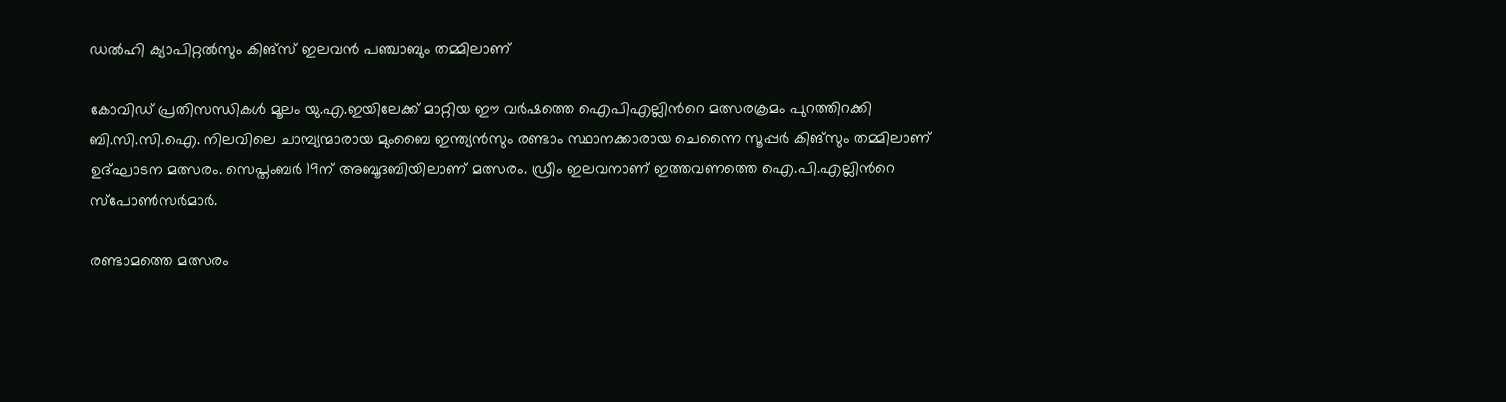ഡൽഹി ക്യാപിറ്റൽസും കിങ്സ് ഇലവൻ പഞ്ചാബും തമ്മിലാണ്

കോവിഡ് പ്രതിസന്ധികള്‍ മൂലം യു.എ.ഇയിലേക്ക് മാറ്റിയ ഈ വര്‍ഷത്തെ ഐപിഎല്ലിന്‍റെ മത്സരക്രമം പുറത്തിറക്കി ബി.സി.സി.ഐ. നിലവിലെ ചാമ്പ്യന്മാരായ മുംബൈ ഇന്ത്യൻസും രണ്ടാം സ്ഥാനക്കാരായ ചെന്നൈ സൂപ്പർ കിങ്സും തമ്മിലാണ് ഉദ്ഘാടന മത്സരം. സെപ്തംബർ 19ന് അബൂദബിയിലാണ് മത്സരം. ഡ്രീം ഇലവനാണ് ഇത്തവണത്തെ ഐ.പി.എല്ലിന്‍റെ സ്പോണ്‍സര്‍മാര്‍.

രണ്ടാമത്തെ മത്സരം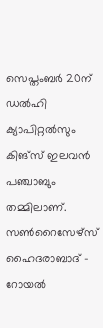സെപ്തംബര്‍ 20ന് ഡൽഹി ക്യാപിറ്റൽസും കിങ്സ് ഇലവൻ പഞ്ചാബും തമ്മിലാണ്. സൺറൈസേഴ്സ് ഹൈദരാബാദ് – റോയൽ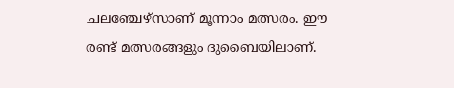ചലഞ്ചേഴ്സാണ് മൂന്നാം മത്സരം. ഈ രണ്ട് മത്സരങ്ങളും ദുബൈയിലാണ്.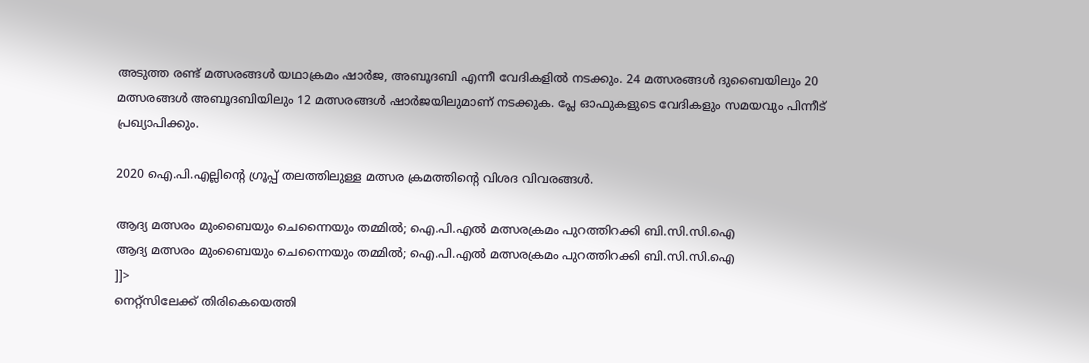അടുത്ത രണ്ട് മത്സരങ്ങൾ യഥാക്രമം ഷാർജ, അബൂദബി എന്നീ വേദികളിൽ നടക്കും. 24 മത്സരങ്ങൾ ദുബൈയിലും 20 മത്സരങ്ങൾ അബൂദബിയിലും 12 മത്സരങ്ങൾ ഷാർജയിലുമാണ് നടക്കുക. പ്ലേ ഓഫുകളുടെ വേദികളും സമയവും പിന്നീട് പ്രഖ്യാപിക്കും.

2020 ഐ.പി.എല്ലിന്‍റെ ഗ്രൂപ്പ് തലത്തിലുള്ള മത്സര ക്രമത്തിന്‍റെ വിശദ വിവരങ്ങള്‍.

ആദ്യ മത്സരം മുംബൈയും ചെന്നൈയും തമ്മില്‍; ഐ.പി.എല്‍ മത്സരക്രമം പുറത്തിറക്കി ബി.സി.സി.ഐ
ആദ്യ മത്സരം മുംബൈയും ചെന്നൈയും തമ്മില്‍; ഐ.പി.എല്‍ മത്സരക്രമം പുറത്തിറക്കി ബി.സി.സി.ഐ
]]>
നെറ്റ്സിലേക്ക് തിരികെയെത്തി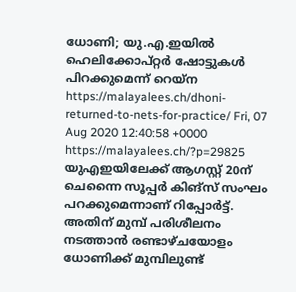ധോണി; യു.എ.ഇയില്‍ ഹെലിക്കോപ്റ്റര്‍ ഷോട്ടുകള്‍ പിറക്കുമെന്ന് റെയ്ന https://malayalees.ch/dhoni-returned-to-nets-for-practice/ Fri, 07 Aug 2020 12:40:58 +0000 https://malayalees.ch/?p=29825 യുഎഇയിലേക്ക് ആഗസ്റ്റ് 20ന് ചെന്നൈ സൂപ്പര്‍ കിങ്‌സ് സംഘം പറക്കുമെന്നാണ് റിപ്പോര്‍ട്ട്. അതിന് മുമ്പ് പരിശീലനം നടത്താന്‍ രണ്ടാഴ്ചയോളം ധോണിക്ക് മുമ്പിലുണ്ട്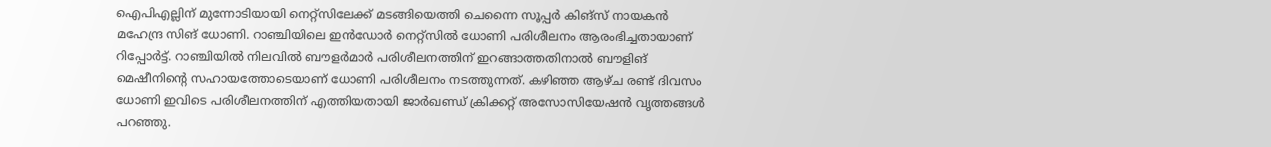ഐപിഎല്ലിന് മുന്നോടിയായി നെറ്റ്‌സിലേക്ക് മടങ്ങിയെത്തി ചെന്നൈ സൂപ്പര്‍ കിങ്സ് നായകന്‍ മഹേന്ദ്ര സിങ് ധോണി. റാഞ്ചിയിലെ ഇന്‍ഡോര്‍ നെറ്റ്‌സില്‍ ധോണി പരിശീലനം ആരംഭിച്ചതായാണ് റിപ്പോര്‍ട്ട്. റാഞ്ചിയില്‍ നിലവില്‍ ബൗളര്‍മാര്‍ പരിശീലനത്തിന് ഇറങ്ങാത്തതിനാല്‍ ബൗളിങ് മെഷീനിന്റെ സഹായത്തോടെയാണ് ധോണി പരിശീലനം നടത്തുന്നത്. കഴിഞ്ഞ ആഴ്ച രണ്ട് ദിവസം ധോണി ഇവിടെ പരിശീലനത്തിന് എത്തിയതായി ജാര്‍ഖണ്ഡ് ക്രിക്കറ്റ് അസോസിയേഷന്‍ വൃത്തങ്ങള്‍ പറഞ്ഞു.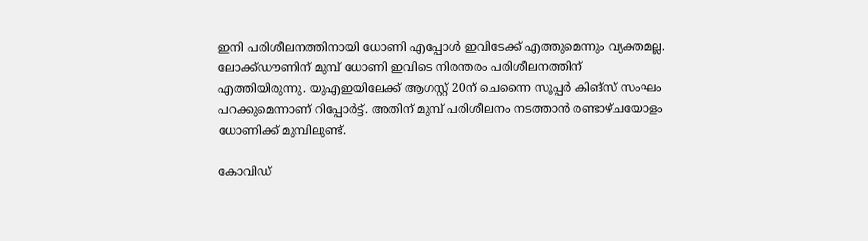ഇനി പരിശീലനത്തിനായി ധോണി എപ്പോള്‍ ഇവിടേക്ക് എത്തുമെന്നും വ്യക്തമല്ല. ലോക്ക്ഡൗണിന് മുമ്പ് ധോണി ഇവിടെ നിരന്തരം പരിശീലനത്തിന് എത്തിയിരുന്നു. യുഎഇയിലേക്ക് ആഗസ്റ്റ് 20ന് ചെന്നൈ സൂപ്പര്‍ കിങ്‌സ് സംഘം പറക്കുമെന്നാണ് റിപ്പോര്‍ട്ട്. അതിന് മുമ്പ് പരിശീലനം നടത്താന്‍ രണ്ടാഴ്ചയോളം ധോണിക്ക് മുമ്പിലുണ്ട്.

കോവിഡ്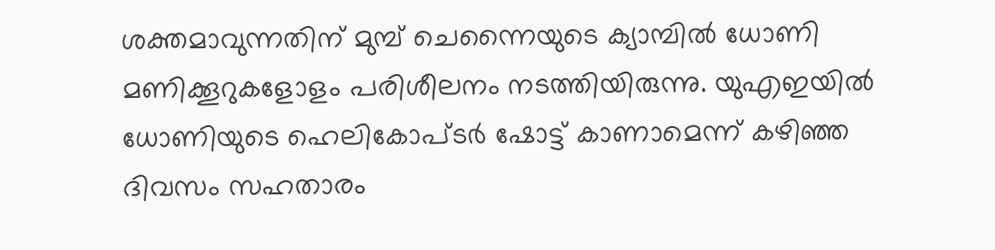ശക്തമാവുന്നതിന് മുമ്പ് ചെന്നൈയുടെ ക്യാമ്പില്‍ ധോണി മണിക്കൂറുകളോളം പരിശീലനം നടത്തിയിരുന്നു. യുഎഇയില്‍ ധോണിയുടെ ഹെലികോപ്ടര്‍ ഷോട്ട് കാണാമെന്ന് കഴിഞ്ഞ ദിവസം സഹതാരം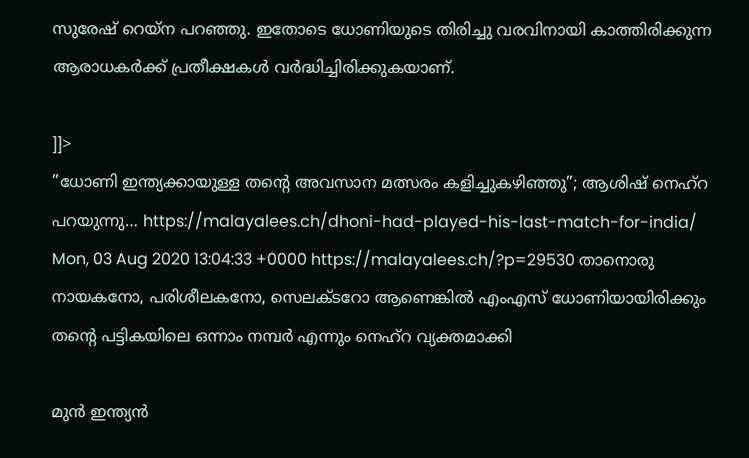സുരേഷ് റെയ്‌ന പറഞ്ഞു. ഇതോടെ ധോണിയുടെ തിരിച്ചു വരവിനായി കാത്തിരിക്കുന്ന ആരാധകര്‍ക്ക് പ്രതീക്ഷകള്‍ വര്‍ദ്ധിച്ചിരിക്കുകയാണ്.

]]>
”ധോണി ഇന്ത്യക്കായുള്ള തന്‍റെ അവസാന മത്സരം കളിച്ചുകഴിഞ്ഞു”; ആശിഷ് നെഹ്റ പറയുന്നു… https://malayalees.ch/dhoni-had-played-his-last-match-for-india/ Mon, 03 Aug 2020 13:04:33 +0000 https://malayalees.ch/?p=29530 താനൊരു നായകനോ, പരിശീലകനോ, സെലക്ടറോ ആണെങ്കിൽ എംഎസ് ധോണിയായിരിക്കും തന്റെ പട്ടികയിലെ ഒന്നാം നമ്പർ എന്നും നെഹ്‌റ വ്യക്തമാക്കി

മുന്‍ ഇന്ത്യന്‍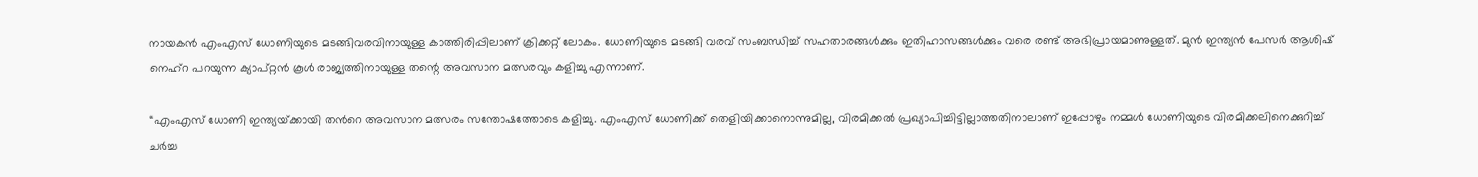നായകൻ എംഎസ് ധോണിയുടെ മടങ്ങിവരവിനായുള്ള കാത്തിരിപ്പിലാണ് ക്രിക്കറ്റ് ലോകം. ധോണിയുടെ മടങ്ങി വരവ് സംബന്ധിച്ച് സഹതാരങ്ങൾക്കും ഇതിഹാസങ്ങൾക്കും വരെ രണ്ട് അഭിപ്രായമാണുള്ളത്. മുന്‍ ഇന്ത്യൻ പേസർ ആശിഷ് നെഹ്റ പറയുന്ന ക്യാപ്റ്റൻ കൂൾ രാജ്യത്തിനായുള്ള തന്റെ അവസാന മത്സരവും കളിച്ചു എന്നാണ്.

“എം‌എസ് ധോണി ഇന്ത്യയ്‌ക്കായി തന്‍റെ അവസാന മത്സരം സന്തോഷത്തോടെ കളിച്ചു. എം‌എസ് ധോണിക്ക് തെളിയിക്കാനൊന്നുമില്ല, വിരമിക്കൽ പ്രഖ്യാപിച്ചിട്ടില്ലാത്തതിനാലാണ് ഇപ്പോഴും നമ്മൾ ധോണിയുടെ വിരമിക്കലിനെക്കുറിച്ച് ചർച്ച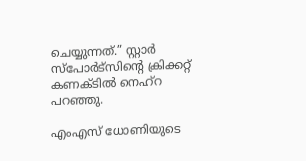ചെയ്യുന്നത്.” സ്റ്റാർ സ്‌പോർട്സിന്റെ ക്രിക്കറ്റ് കണക്ടിൽ നെഹ്റ പറഞ്ഞു.

എം‌എസ് ധോണിയുടെ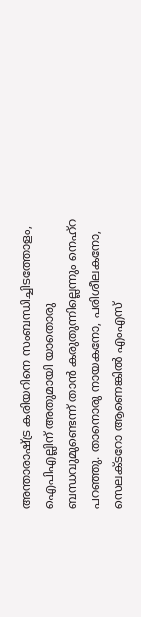അന്താരാഷ്ട്ര കരിയറിനെ സംബന്ധിച്ചിടത്തോളം, ഐ‌പി‌എല്ലിന് അതുമായി യാതൊരു ബന്ധവുമുണ്ടെന്ന് താൻ കരുതുന്നില്ലെന്നും നെഹ്‍റ പറഞ്ഞു. താനൊരു നായകനോ, പരിശീലകനോ, സെലക്ടറോ ആണെങ്കിൽ എംഎസ്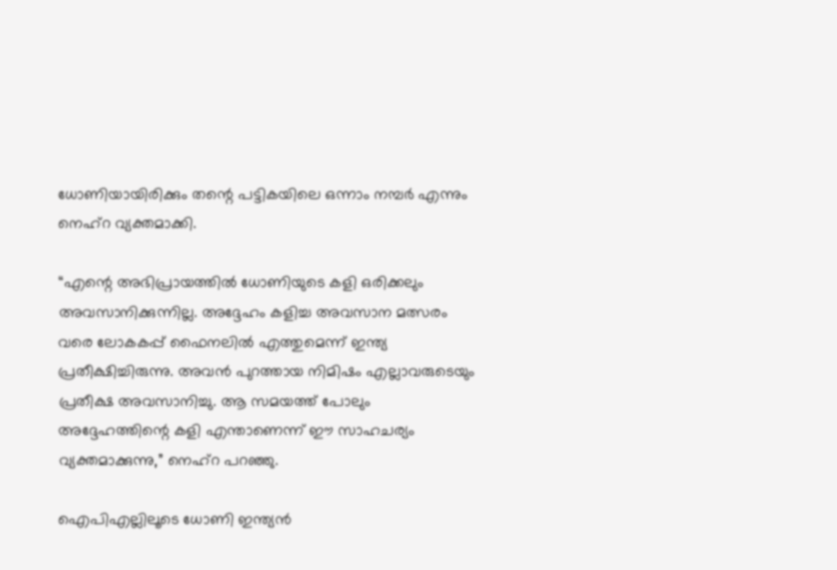ധോണിയായിരിക്കും തന്റെ പട്ടികയിലെ ഒന്നാം നമ്പർ എന്നും നെഹ്‌റ വ്യക്തമാക്കി.

“എന്റെ അഭിപ്രായത്തിൽ ധോണിയുടെ കളി ഒരിക്കലും അവസാനിക്കുന്നില്ല. അദ്ദേഹം കളിച്ച അവസാന മത്സരം വരെ ലോകകപ്പ് ഫൈനലിൽ എത്തുമെന്ന് ഇന്ത്യ പ്രതീക്ഷിച്ചിരുന്നു. അവൻ പുറത്തായ നിമിഷം എല്ലാവരുടെയും പ്രതീക്ഷ അവസാനിച്ചു. ആ സമയത്ത് പോലും അദ്ദേഹത്തിന്റെ കളി എന്താണെന്ന് ഈ സാഹചര്യം വ്യക്തമാക്കുന്നു,” നെഹ്റ പറഞ്ഞു.

ഐപിഎല്ലിലൂടെ ധോണി ഇന്ത്യൻ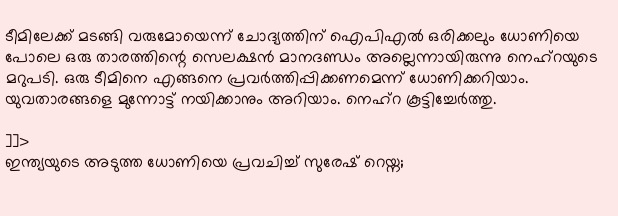ടീമിലേക്ക് മടങ്ങി വരുമോയെന്ന് ചോദ്യത്തിന് ഐപിഎൽ ഒരിക്കലും ധോണിയെ പോലെ ഒരു താരത്തിന്റെ സെലക്ഷൻ മാനദണ്ഡം അല്ലെന്നായിരുന്നു നെഹ്റയുടെ മറുപടി. ഒരു ടീമിനെ എങ്ങനെ പ്രവർത്തിപ്പിക്കണമെന്ന് ധോണിക്കറിയാം. യുവതാരങ്ങളെ മുന്നോട്ട് നയിക്കാനും അറിയാം. നെഹ്റ കൂട്ടിച്ചേര്‍ത്തു.

]]>
ഇന്ത്യയുടെ അടുത്ത ധോണിയെ പ്രവചിച്ച് സുരേഷ് റെയ്ന;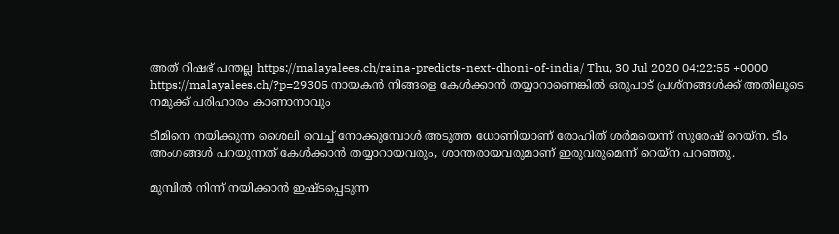അത് റിഷഭ് പന്തല്ല https://malayalees.ch/raina-predicts-next-dhoni-of-india/ Thu, 30 Jul 2020 04:22:55 +0000 https://malayalees.ch/?p=29305 നായകന്‍ നിങ്ങളെ കേള്‍ക്കാന്‍ തയ്യാറാണെങ്കില്‍ ഒരുപാട് പ്രശ്‌നങ്ങള്‍ക്ക് അതിലൂടെ നമുക്ക് പരിഹാരം കാണാനാവും

ടീമിനെ നയിക്കുന്ന ശൈലി വെച്ച് നോക്കുമ്പോള്‍ അടുത്ത ധോണിയാണ് രോഹിത് ശര്‍മയെന്ന് സുരേഷ് റെയ്‌ന. ടീം അംഗങ്ങള്‍ പറയുന്നത് കേള്‍ക്കാന്‍ തയ്യാറായവരും, ശാന്തരായവരുമാണ് ഇരുവരുമെന്ന് റെയ്‌ന പറഞ്ഞു.

മുമ്പില്‍ നിന്ന് നയിക്കാന്‍ ഇഷ്ടപ്പെടുന്ന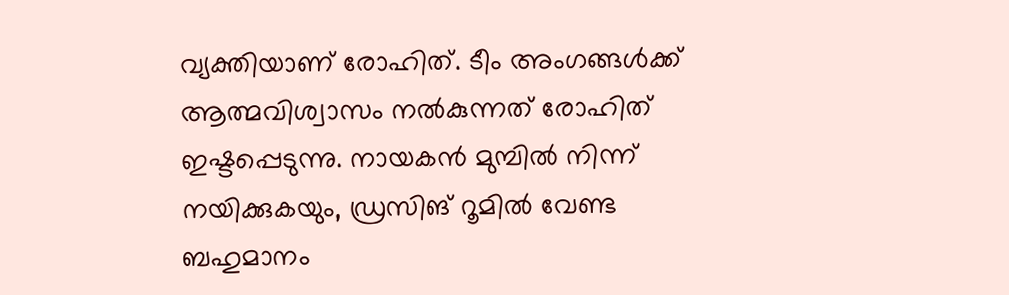വ്യക്തിയാണ് രോഹിത്. ടീം അംഗങ്ങള്‍ക്ക് ആത്മവിശ്വാസം നല്‍കുന്നത് രോഹിത് ഇഷ്ടപ്പെടുന്നു. നായകന്‍ മുമ്പില്‍ നിന്ന് നയിക്കുകയും, ഡ്രസിങ് റൂമില്‍ വേണ്ട ബഹുമാനം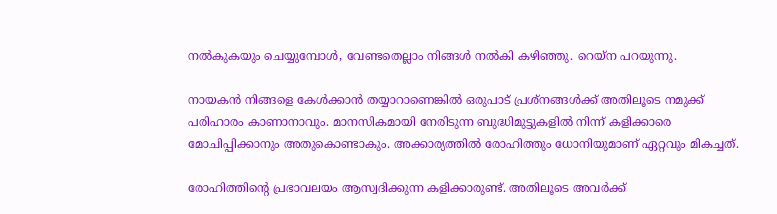നല്‍കുകയും ചെയ്യുമ്പോള്‍, വേണ്ടതെല്ലാം നിങ്ങള്‍ നല്‍കി കഴിഞ്ഞു. റെയ്‌ന പറയുന്നു.

നായകന്‍ നിങ്ങളെ കേള്‍ക്കാന്‍ തയ്യാറാണെങ്കില്‍ ഒരുപാട് പ്രശ്‌നങ്ങള്‍ക്ക് അതിലൂടെ നമുക്ക് പരിഹാരം കാണാനാവും. മാനസികമായി നേരിടുന്ന ബുദ്ധിമുട്ടുകളില്‍ നിന്ന് കളിക്കാരെ മോചിപ്പിക്കാനും അതുകൊണ്ടാകും. അക്കാര്യത്തില്‍ രോഹിത്തും ധോനിയുമാണ് ഏറ്റവും മികച്ചത്.

രോഹിത്തിന്റെ പ്രഭാവലയം ആസ്വദിക്കുന്ന കളിക്കാരുണ്ട്. അതിലൂടെ അവര്‍ക്ക്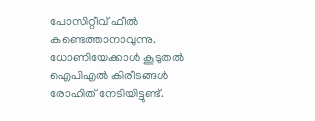പോസിറ്റീവ് ഫീല്‍ കണ്ടെത്താനാവുന്നു. ധോണിയേക്കാള്‍ കൂടുതല്‍ ഐപിഎല്‍ കിരീടങ്ങള്‍ രോഹിത് നേടിയിട്ടുണ്ട്.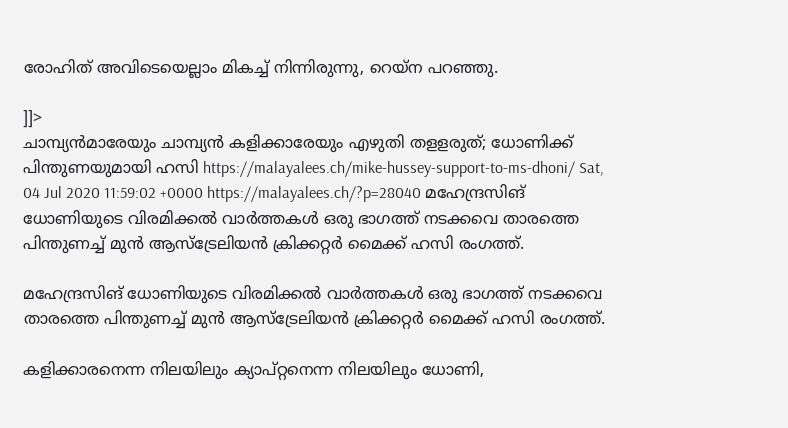രോഹിത് അവിടെയെല്ലാം മികച്ച് നിന്നിരുന്നു, റെയ്‌ന പറഞ്ഞു.

]]>
ചാമ്പ്യന്‍മാരേയും ചാമ്പ്യന്‍ കളിക്കാരേയും എഴുതി തളളരുത്; ധോണിക്ക് പിന്തുണയുമായി ഹസി https://malayalees.ch/mike-hussey-support-to-ms-dhoni/ Sat, 04 Jul 2020 11:59:02 +0000 https://malayalees.ch/?p=28040 മഹേന്ദ്രസിങ് ധോണിയുടെ വിരമിക്കല്‍ വാര്‍ത്തകള്‍ ഒരു ഭാഗത്ത് നടക്കവെ താരത്തെ പിന്തുണച്ച് മുന്‍ ആസ്‌ട്രേലിയന്‍ ക്രിക്കറ്റര്‍ മൈക്ക് ഹസി രംഗത്ത്.

മഹേന്ദ്രസിങ് ധോണിയുടെ വിരമിക്കല്‍ വാര്‍ത്തകള്‍ ഒരു ഭാഗത്ത് നടക്കവെ താരത്തെ പിന്തുണച്ച് മുന്‍ ആസ്‌ട്രേലിയന്‍ ക്രിക്കറ്റര്‍ മൈക്ക് ഹസി രംഗത്ത്.

കളിക്കാരനെന്ന നിലയിലും ക്യാപ്റ്റനെന്ന നിലയിലും ധോണി,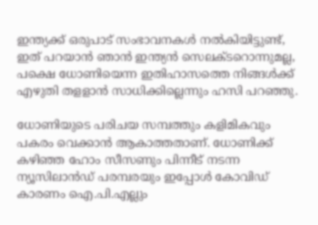ഇന്ത്യക്ക് ഒരുപാട് സംഭാവനകള്‍ നല്‍കിയിട്ടുണ്ട്, ഇത് പറയാന്‍ ഞാന്‍ ഇന്ത്യന്‍ സെലക്ടറൊന്നുമല്ല, പക്ഷെ ധോണിയെന്ന ഇതിഹാസത്തെ നിങ്ങള്‍ക്ക് എഴുതി തളളാന്‍ സാധിക്കില്ലെന്നും ഹസി പറഞ്ഞു.

ധോണിയുടെ പരിചയ സമ്പത്തും കളിമികവും പകരം വെക്കാന്‍ ആകാത്തതാണ്. ധോണിക്ക് കഴിഞ്ഞ ഹോം സീസണും പിന്നീട് നടന്ന ന്യൂസിലാന്‍ഡ് പരമ്പരയും ഇപ്പോള്‍ കോവിഡ് കാരണം ഐ.പി.എല്ലും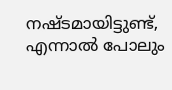നഷ്ടമായിട്ടുണ്ട്, എന്നാല്‍ പോലും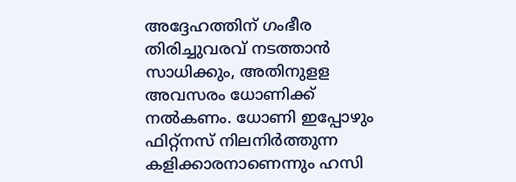അദ്ദേഹത്തിന് ഗംഭീര തിരിച്ചുവരവ് നടത്താന്‍ സാധിക്കും, അതിനുളള അവസരം ധോണിക്ക് നല്‍കണം. ധോണി ഇപ്പോഴും ഫിറ്റ്‌നസ് നിലനിര്‍ത്തുന്ന കളിക്കാരനാണെന്നും ഹസി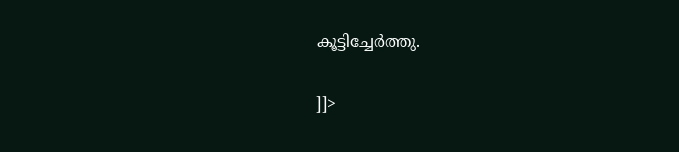കൂട്ടിച്ചേര്‍ത്തു.

]]>